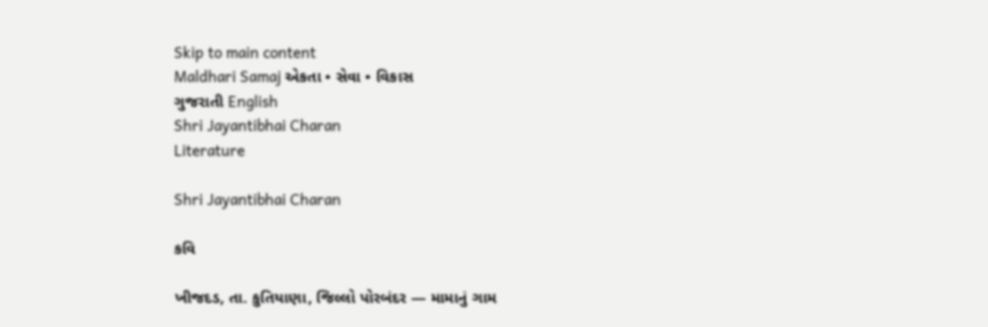Skip to main content
Maldhari Samaj એકતા • સેવા • વિકાસ
ગુજરાતી English
Shri Jayantibhai Charan
Literature

Shri Jayantibhai Charan

કવિ

ખીજદડ, તા. કુતિયાણા, જિલ્લો પોરબંદર — મામાનું ગામ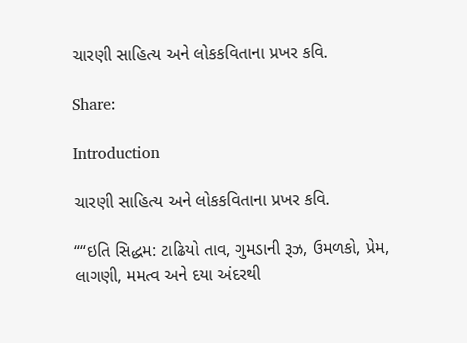ચારણી સાહિત્ય અને લોકકવિતાના પ્રખર કવિ.

Share:

Introduction

ચારણી સાહિત્ય અને લોકકવિતાના પ્રખર કવિ.

““ઇતિ સિદ્ધમ: ટાઢિયો તાવ, ગુમડાની રૂઝ, ઉમળકો, પ્રેમ, લાગણી, મમત્વ અને દયા અંદરથી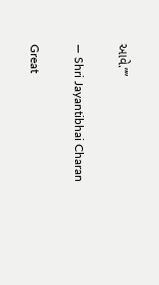આવે.””

— Shri Jayantibhai Charan

Great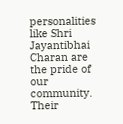personalities like Shri Jayantibhai Charan are the pride of our community. Their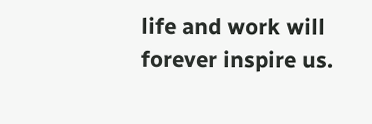life and work will forever inspire us.